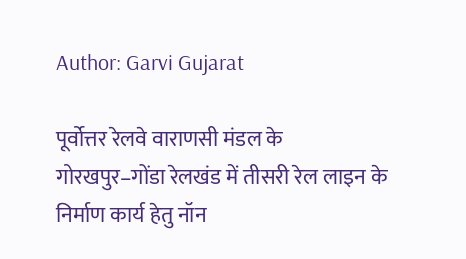Author: Garvi Gujarat

पूर्वोत्तर रेलवे वाराणसी मंडल के गोरखपुर–गोंडा रेलखंड में तीसरी रेल लाइन के निर्माण कार्य हेतु नॉन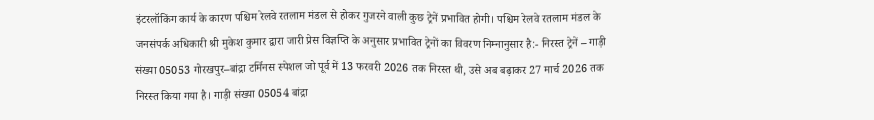इंटरलॉकिंग कार्य के कारण पश्चिम रेलवे रतलाम मंडल से होकर गुजरने वाली कुछ ट्रेनें प्रभावित होगी। पश्चिम रेलवे रतलाम मंडल के जनसंपर्क अधिकारी श्री मुकेश कुमार द्वारा जारी प्रेस विज्ञप्ति के अनुसार प्रभावित ट्रेनों का विवरण निम्‍नानुसार है:- निरस्‍त ट्रेनें – गाड़ी संख्या 05053 गोरखपुर–बांद्रा टर्मिनस स्पेशल जो पूर्व में 13 फरवरी 2026 तक निरस्त थी, उसे अब बढ़ाकर 27 मार्च 2026 तक निरस्त किया गया है। गाड़ी संख्या 05054 बांद्रा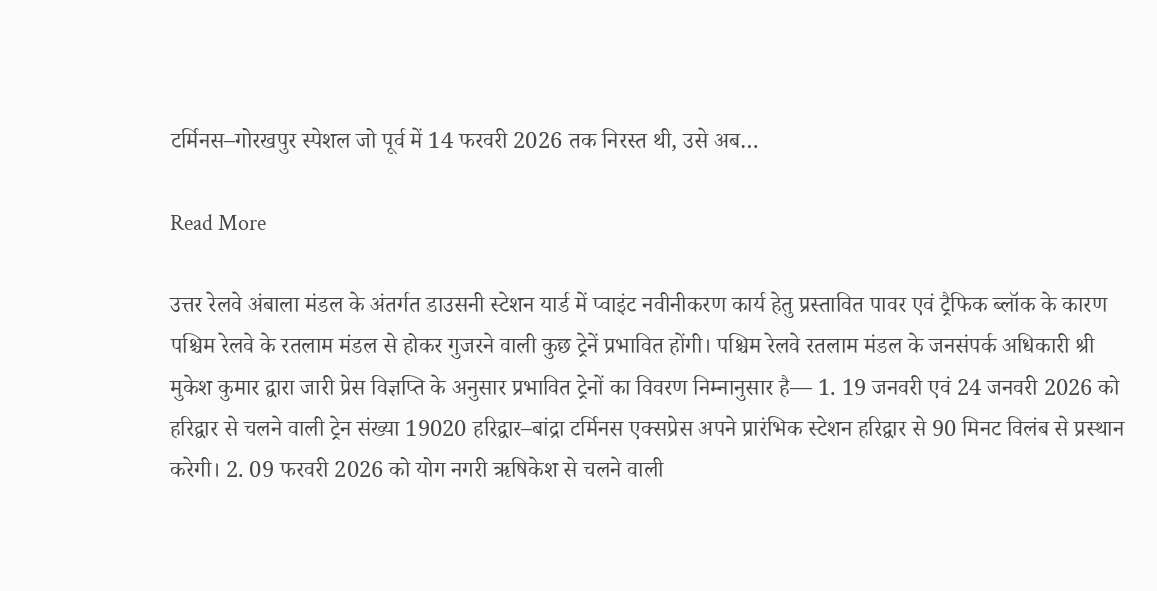टर्मिनस–गोरखपुर स्पेशल जो पूर्व में 14 फरवरी 2026 तक निरस्त थी, उसे अब…

Read More

उत्तर रेलवे अंबाला मंडल के अंतर्गत डाउसनी स्टेशन यार्ड में प्वाइंट नवीनीकरण कार्य हेतु प्रस्तावित पावर एवं ट्रैफिक ब्लॉक के कारण पश्चिम रेलवे के रतलाम मंडल से होकर गुजरने वाली कुछ ट्रेनें प्रभावित होंगी। पश्चिम रेलवे रतलाम मंडल के जनसंपर्क अधिकारी श्री मुकेश कुमार द्वारा जारी प्रेस विज्ञप्ति के अनुसार प्रभावित ट्रेनों का विवरण निम्नानुसार है— 1. 19 जनवरी एवं 24 जनवरी 2026 को हरिद्वार से चलने वाली ट्रेन संख्या 19020 हरिद्वार–बांद्रा टर्मिनस एक्सप्रेस अपने प्रारंभिक स्टेशन हरिद्वार से 90 मिनट विलंब से प्रस्थान करेगी। 2. 09 फरवरी 2026 को योग नगरी ऋषिकेश से चलने वाली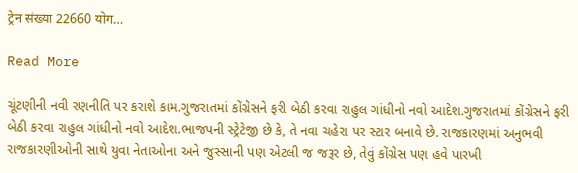ट्रेन संख्या 22660 योग…

Read More

ચૂંટણીની નવી રણનીતિ પર કરાશે કામ.ગુજરાતમાં કોંગ્રેસને ફરી બેઠી કરવા રાહુલ ગાંધીનો નવો આદેશ.ગુજરાતમાં કોંગ્રેસને ફરી બેઠી કરવા રાહુલ ગાંધીનો નવો આદેશ.ભાજપની સ્ટ્રેટેજી છે કે, તે નવા ચહેરા પર સ્ટાર બનાવે છે. રાજકારણમાં અનુભવી રાજકારણીઓની સાથે યુવા નેતાઓના અને જુસ્સાની પણ એટલી જ જરૂર છે, તેવું કોંગ્રેસ પણ હવે પારખી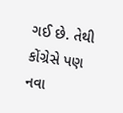ગઈ છે. તેથી કોંગ્રેસે પણ નવા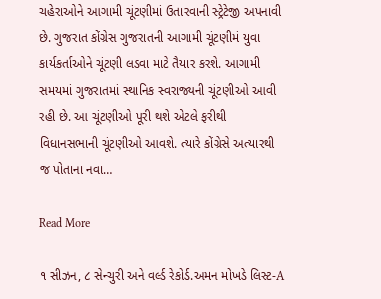ચહેરાઓને આગામી ચૂંટણીમાં ઉતારવાની સ્ટ્રેટેજી અપનાવી છે. ગુજરાત કોંગ્રેસ ગુજરાતની આગામી ચૂંટણીમં યુવા કાર્યકર્તાઓને ચૂંટણી લડવા માટે તૈયાર કરશે. આગામી સમયમાં ગુજરાતમાં સ્થાનિક સ્વરાજ્યની ચૂંટણીઓ આવી રહી છે. આ ચૂંટણીઓ પૂરી થશે એટલે ફરીથી વિધાનસભાની ચૂંટણીઓ આવશે. ત્યારે કોંગ્રેસે અત્યારથી જ પોતાના નવા…

Read More

૧ સીઝન, ૮ સેન્ચુરી અને વર્લ્ડ રેકોર્ડ.અમન મોખડે લિસ્ટ-A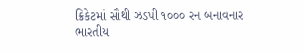ક્રિકેટમાં સૌથી ઝડપી ૧૦૦૦ રન બનાવનાર ભારતીય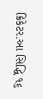ક્રિકેટર.આ સિદ્ધિ ૧૬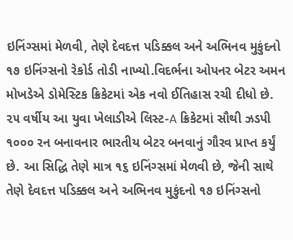ઇનિંગ્સમાં મેળવી, તેણે દેવદત્ત પડિક્કલ અને અભિનવ મુકુંદનો ૧૭ ઇનિંગ્સનો રેકોર્ડ તોડી નાખ્યો.વિદર્ભના ઓપનર બેટર અમન મોખડેએ ડોમેસ્ટિક ક્રિકેટમાં એક નવો ઈતિહાસ રચી દીધો છે. ૨૫ વર્ષીય આ યુવા ખેલાડીએ લિસ્ટ-A ક્રિકેટમાં સૌથી ઝડપી ૧૦૦૦ રન બનાવનાર ભારતીય બેટર બનવાનું ગૌરવ પ્રાપ્ત કર્યું છે. આ સિદ્ધિ તેણે માત્ર ૧૬ ઇનિંગ્સમાં મેળવી છે, જેની સાથે તેણે દેવદત્ત પડિક્કલ અને અભિનવ મુકુંદનો ૧૭ ઇનિંગ્સનો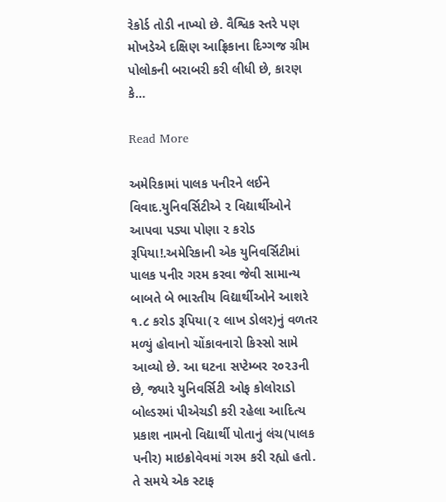રેકોર્ડ તોડી નાખ્યો છે. વૈશ્વિક સ્તરે પણ મોખડેએ દક્ષિણ આફ્રિકાના દિગ્ગજ ગ્રીમ પોલોકની બરાબરી કરી લીધી છે, કારણ કે…

Read More

અમેરિકામાં પાલક પનીરને લઈને વિવાદ.યુનિવર્સિટીએ ૨ વિદ્યાર્થીઓને આપવા પડ્યા પોણા ૨ કરોડ રૂપિયા!.અમેરિકાની એક યુનિવર્સિટીમાં પાલક પનીર ગરમ કરવા જેવી સામાન્ય બાબતે બે ભારતીય વિદ્યાર્થીઓને આશરે ૧.૮ કરોડ રૂપિયા(૨ લાખ ડોલર)નું વળતર મળ્યું હોવાનો ચોંકાવનારો કિસ્સો સામે આવ્યો છે. આ ઘટના સપ્ટેમ્બર ૨૦૨૩ની છે, જ્યારે યુનિવર્સિટી ઓફ કોલોરાડો બોલ્ડરમાં પીએચડી કરી રહેલા આદિત્ય પ્રકાશ નામનો વિદ્યાર્થી પોતાનું લંચ(પાલક પનીર) માઇક્રોવેવમાં ગરમ કરી રહ્યો હતો. તે સમયે એક સ્ટાફ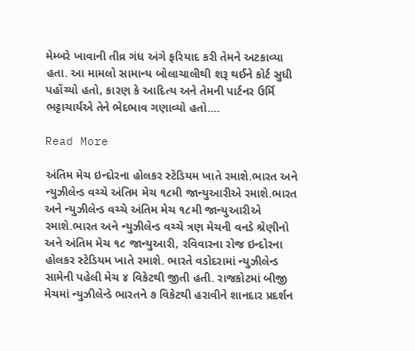મેમ્બરે ખાવાની તીવ્ર ગંધ અંગે ફરિયાદ કરી તેમને અટકાવ્યા હતા. આ મામલો સામાન્ય બોલાચાલીથી શરૂ થઈને કોર્ટ સુધી પહોંચ્યો હતો, કારણ કે આદિત્ય અને તેમની પાર્ટનર ઉર્મિ ભટ્ટાચાર્યએ તેને ભેદભાવ ગણાવ્યો હતો.…

Read More

અંતિમ મેચ ઇન્દોરના હોલકર સ્ટેડિયમ ખાતે રમાશે.ભારત અને ન્યુઝીલેન્ડ વચ્ચે અંતિમ મેચ ૧૮મી જાન્યુઆરીએ રમાશે.ભારત અને ન્યુઝીલેન્ડ વચ્ચે અંતિમ મેચ ૧૮મી જાન્યુઆરીએ રમાશે.ભારત અને ન્યુઝીલેન્ડ વચ્ચે ત્રણ મેચની વનડે શ્રેણીનો અને અંતિમ મેચ ૧૮ જાન્યુઆરી, રવિવારના રોજ ઇન્દોરના હોલકર સ્ટેડિયમ ખાતે રમાશે. ભારતે વડોદરામાં ન્યુઝીલેન્ડ સામેની પહેલી મેચ ૪ વિકેટથી જીતી હતી. રાજકોટમાં બીજી મેચમાં ન્યુઝીલેન્ડે ભારતને ૭ વિકેટથી હરાવીને શાનદાર પ્રદર્શન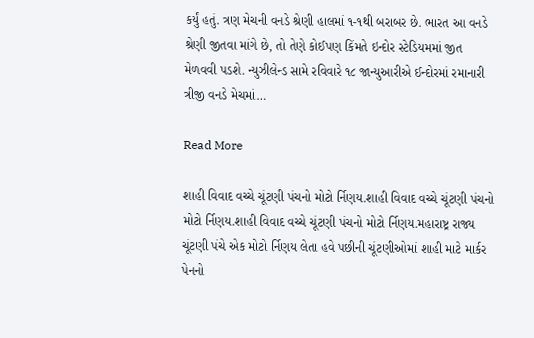કર્યું હતું. ત્રણ મેચની વનડે શ્રેણી હાલમાં ૧-૧થી બરાબર છે. ભારત આ વનડે શ્રેણી જીતવા માંગે છે, તો તેણે કોઈપણ કિંમતે ઇન્દોર સ્ટેડિયમમાં જીત મેળવવી પડશે. ન્યુઝીલેન્ડ સામે રવિવારે ૧૮ જાન્યુઆરીએ ઈન્દોરમાં રમાનારી ત્રીજી વનડે મેચમાં…

Read More

શાહી વિવાદ વચ્ચે ચૂંટણી પંચનો મોટો ર્નિણય.શાહી વિવાદ વચ્ચે ચૂંટણી પંચનો મોટો ર્નિણય.શાહી વિવાદ વચ્ચે ચૂંટણી પંચનો મોટો ર્નિણય.મહારાષ્ટ્ર રાજ્ય ચૂંટણી પંચે એક મોટો ર્નિણય લેતા હવે પછીની ચૂંટણીઓમાં શાહી માટે માર્કર પેનનો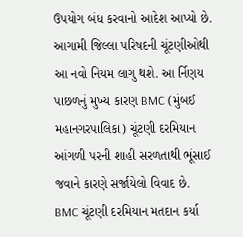ઉપયોગ બંધ કરવાનો આદેશ આપ્યો છે. આગામી જિલ્લા પરિષદની ચૂંટણીઓથી આ નવો નિયમ લાગુ થશે. આ ર્નિણય પાછળનું મુખ્ય કારણ BMC (મુંબઈ મહાનગરપાલિકા) ચૂંટણી દરમિયાન આંગળી પરની શાહી સરળતાથી ભૂંસાઈ જવાને કારણે સર્જાયેલો વિવાદ છે. BMC ચૂંટણી દરમિયાન મતદાન કર્યા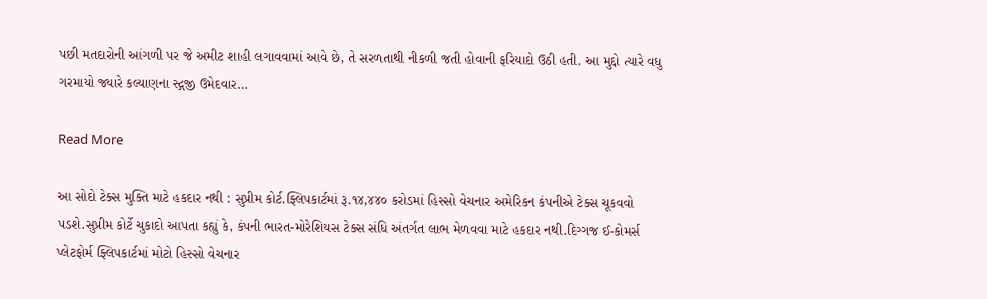પછી મતદારોની આંગળી પર જે અમીટ શાહી લગાવવામાં આવે છે, તે સરળતાથી નીકળી જતી હોવાની ફરિયાદો ઉઠી હતી. આ મુદ્દો ત્યારે વધુ ગરમાયો જ્યારે કલ્યાણના સ્દ્ગજી ઉમેદવાર…

Read More

આ સોદો ટેક્સ મુક્તિ માટે હકદાર નથી : સુપ્રીમ કોર્ટ.ફ્લિપકાર્ટમાં રૂ.૧૪,૪૪૦ કરોડમાં હિસ્સો વેચનાર અમેરિકન કંપનીએ ટેક્સ ચૂકવવો પડશે.સુપ્રીમ કોર્ટે ચુકાદો આપતા કહ્યું કે, કંપની ભારત-મોરેશિયસ ટેક્સ સંધિ અંતર્ગત લાભ મેળવવા માટે હકદાર નથી.દિગ્ગજ ઈ-કોમર્સ પ્લેટફોર્મ ફ્લિપકાર્ટમાં મોટો હિસ્સો વેચનાર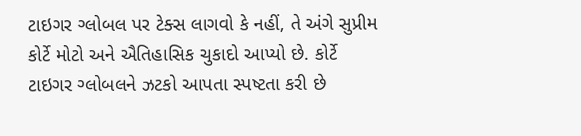ટાઇગર ગ્લોબલ પર ટેક્સ લાગવો કે નહીં, તે અંગે સુપ્રીમ કોર્ટે મોટો અને ઐતિહાસિક ચુકાદો આપ્યો છે. કોર્ટે ટાઇગર ગ્લોબલને ઝટકો આપતા સ્પષ્ટતા કરી છે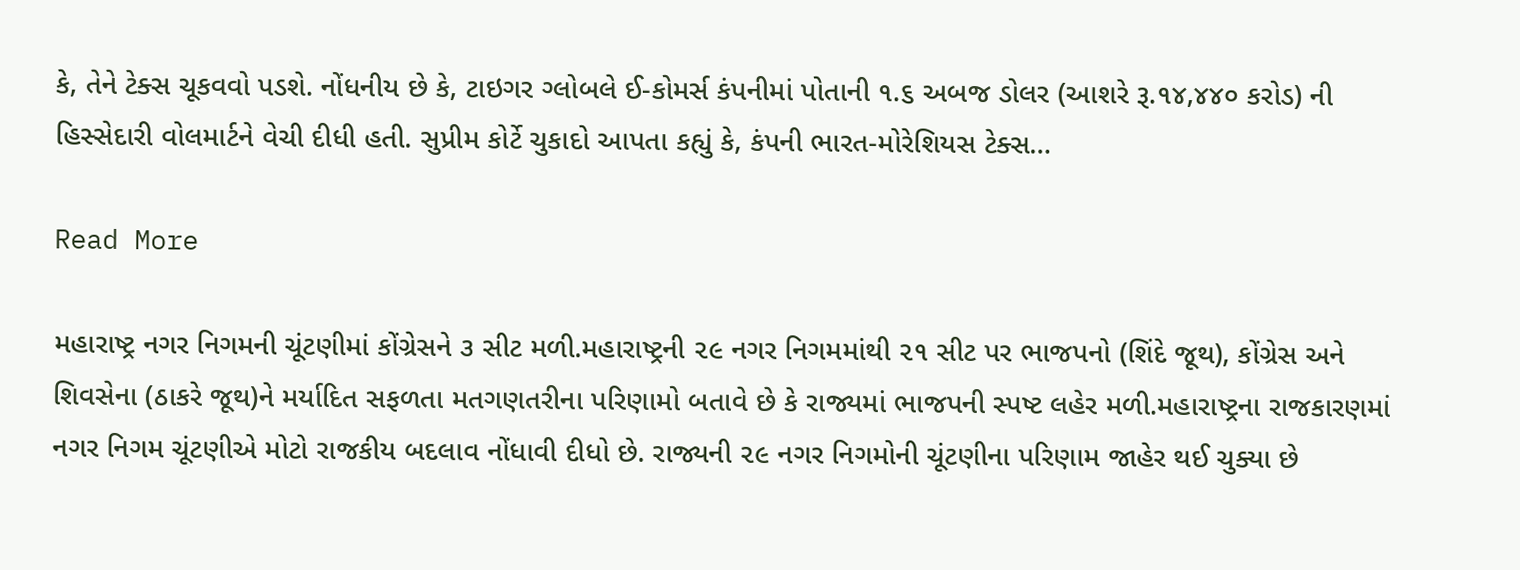કે, તેને ટેક્સ ચૂકવવો પડશે. નોંધનીય છે કે, ટાઇગર ગ્લોબલે ઈ-કોમર્સ કંપનીમાં પોતાની ૧.૬ અબજ ડોલર (આશરે રૂ.૧૪,૪૪૦ કરોડ) ની હિસ્સેદારી વોલમાર્ટને વેચી દીધી હતી. સુપ્રીમ કોર્ટે ચુકાદો આપતા કહ્યું કે, કંપની ભારત-મોરેશિયસ ટેક્સ…

Read More

મહારાષ્ટ્ર નગર નિગમની ચૂંટણીમાં કોંગ્રેસને ૩ સીટ મળી.મહારાષ્ટ્રની ૨૯ નગર નિગમમાંથી ૨૧ સીટ પર ભાજપનો (શિંદે જૂથ), કોંગ્રેસ અને શિવસેના (ઠાકરે જૂથ)ને મર્યાદિત સફળતા મતગણતરીના પરિણામો બતાવે છે કે રાજ્યમાં ભાજપની સ્પષ્ટ લહેર મળી.મહારાષ્ટ્રના રાજકારણમાં નગર નિગમ ચૂંટણીએ મોટો રાજકીય બદલાવ નોંધાવી દીધો છે. રાજ્યની ૨૯ નગર નિગમોની ચૂંટણીના પરિણામ જાહેર થઈ ચુક્યા છે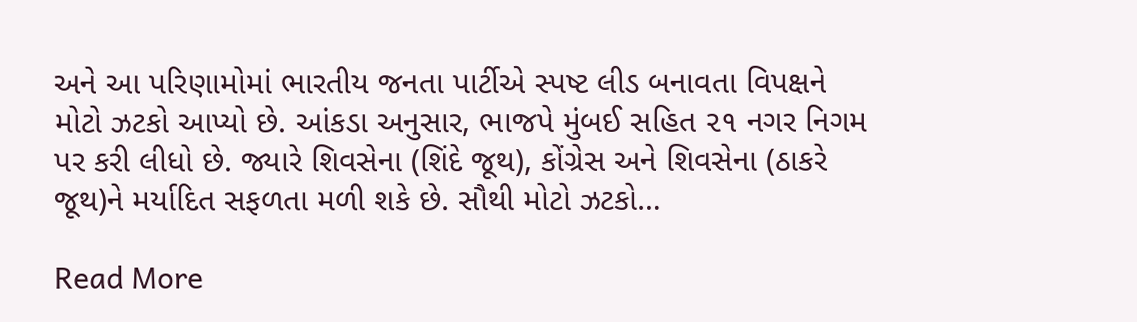અને આ પરિણામોમાં ભારતીય જનતા પાર્ટીએ સ્પષ્ટ લીડ બનાવતા વિપક્ષને મોટો ઝટકો આપ્યો છે. આંકડા અનુસાર, ભાજપે મુંબઈ સહિત ૨૧ નગર નિગમ પર કરી લીધો છે. જ્યારે શિવસેના (શિંદે જૂથ), કોંગ્રેસ અને શિવસેના (ઠાકરે જૂથ)ને મર્યાદિત સફળતા મળી શકે છે. સૌથી મોટો ઝટકો…

Read More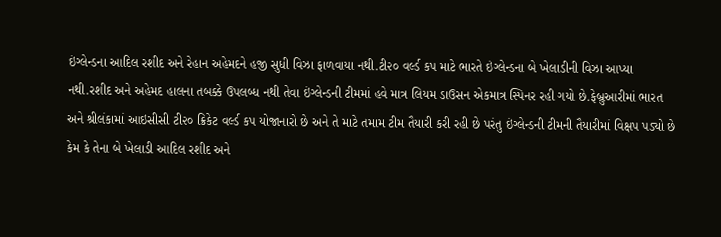ઇંગ્લેન્ડના આદિલ રશીદ અને રેહાન અહેમદને હજી સુધી વિઝા ફાળવાયા નથી.ટી૨૦ વર્લ્ડ કપ માટે ભારતે ઇંગ્લેન્ડના બે ખેલાડીની વિઝા આપ્યા નથી.રશીદ અને અહેમદ હાલના તબક્કે ઉપલબ્ધ નથી તેવા ઇંગ્લેન્ડની ટીમમાં હવે માત્ર લિયમ ડાઉસન એકમાત્ર સ્પિનર રહી ગયો છે.ફેબ્રુઆરીમાં ભારત અને શ્રીલંકામાં આઇસીસી ટી૨૦ ક્રિકેટ વર્લ્ડ કપ યોજાનારો છે અને તે માટે તમામ ટીમ તૈયારી કરી રહી છે પરંતુ ઇંગ્લેન્ડની ટીમની તૈયારીમાં વિક્ષપ પડ્યો છે કેમ કે તેના બે ખેલાડી આદિલ રશીદ અને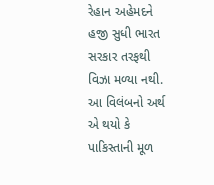રેહાન અહેમદને હજી સુધી ભારત સરકાર તરફથી વિઝા મળ્યા નથી. આ વિલંબનો અર્થ એ થયો કે પાકિસ્તાની મૂળ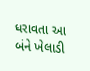ધરાવતા આ બંને ખેલાડી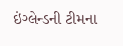ઇંગ્લેન્ડની ટીમના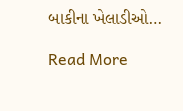બાકીના ખેલાડીઓ…

Read More